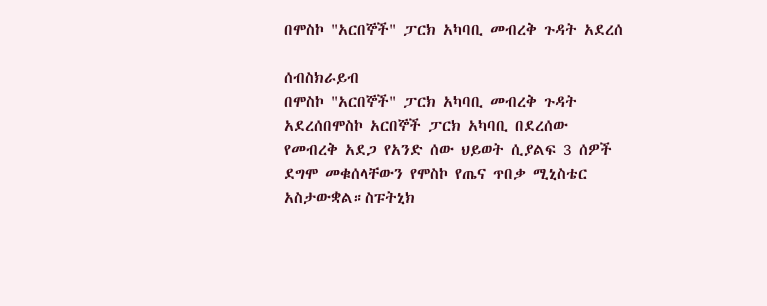በሞስኮ "አርበኞች" ፓርክ አካባቢ መብረቅ ጉዳት አደረሰ

ሰብስክራይብ
በሞስኮ "አርበኞች" ፓርክ አካባቢ መብረቅ ጉዳት አደረሰበሞስኮ አርበኞች ፓርክ አካባቢ በደረሰው የመብረቅ አደጋ የአንድ ሰው ህይወት ሲያልፍ 3 ሰዎች ደግሞ መቁሰላቸውን የሞስኮ የጤና ጥበቃ ሚኒስቴር አስታውቋል።ስፑትኒክ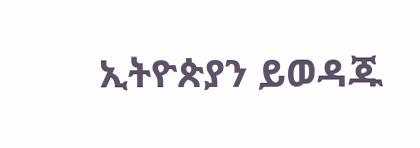ኢትዮጵያን ይወዳጁ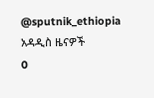@sputnik_ethiopia
አዳዲስ ዜናዎች
0